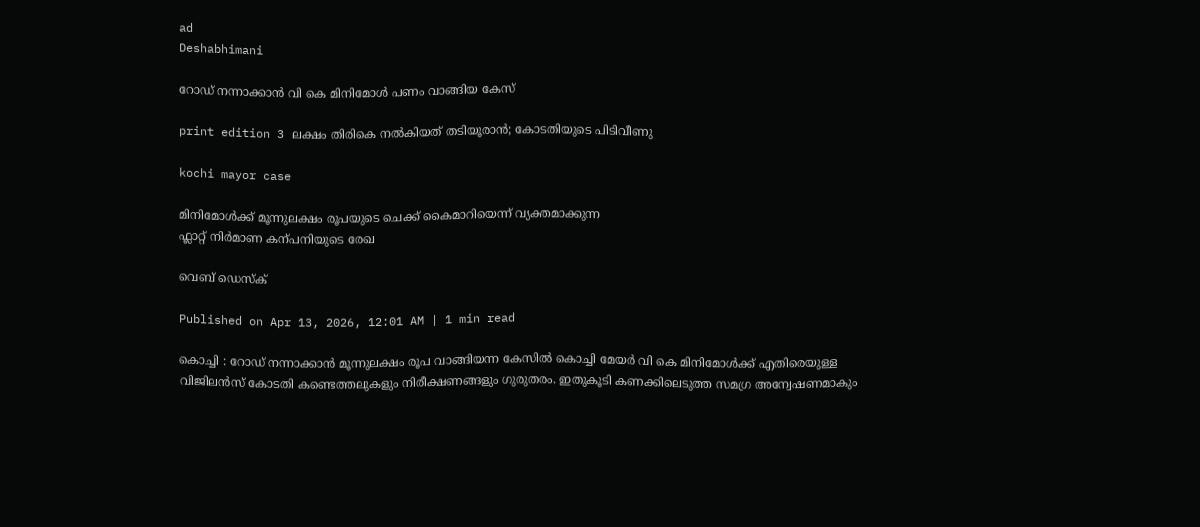ad
Deshabhimani

റോഡ്‌ നന്നാക്കാൻ വി കെ മിനിമോൾ പണം വാങ്ങിയ കേസ്‌

print edition 3 ലക്ഷം തിരികെ നൽകിയത്‌ തടിയൂരാൻ; കോടതിയുടെ പിടിവീണു

kochi mayor case

മിനിമോൾക്ക്‌ മൂന്നുലക്ഷം രൂപയുടെ ചെക്ക്‌ കൈമാറിയെന്ന്‌ വ്യക്തമാക്കുന്ന
ഫ്ലാറ്റ്‌ നിർമാണ കന്പനിയുടെ രേഖ

വെബ് ഡെസ്ക്

Published on Apr 13, 2026, 12:01 AM | 1 min read

കൊച്ചി : റോഡ്‌ നന്നാക്കാൻ മൂന്നുലക്ഷം രൂപ വാങ്ങിയന്ന കേസിൽ കൊച്ചി മേയർ വി കെ മിനിമോൾക്ക്‌ എതിരെയുള്ള വിജിലൻസ്‌ കോടതി കണ്ടെത്തലുകളും നിരീക്ഷണങ്ങളും ഗുരുതരം. ഇതുകൂടി കണക്കിലെടുത്ത സമഗ്ര അന്വേഷണമാകും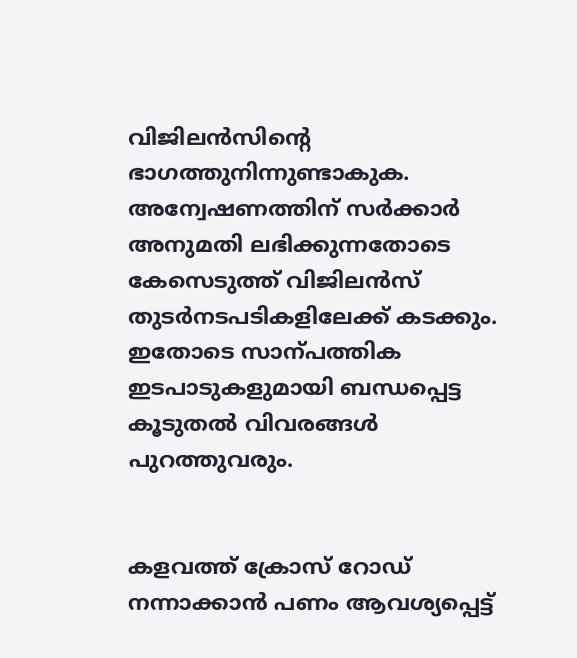വിജിലൻസിന്റെ ഭാഗത്തുനിന്നുണ്ടാകുക. അന്വേഷണത്തിന്‌ സർക്കാർ അനുമതി ലഭിക്കുന്നതോടെ കേസെടുത്ത്‌ വിജിലൻസ്‌ തുടർനടപടികളിലേക്ക്‌ കടക്കും. ഇതോടെ സാന്പത്തിക ഇടപാടുകളുമായി ബന്ധപ്പെട്ട കൂടുതൽ വിവരങ്ങൾ പുറത്തുവരും.


കളവത്ത്‌ ക്രോസ്‌ റോഡ്‌ നന്നാക്കാൻ പണം ആവശ്യപ്പെട്ട്‌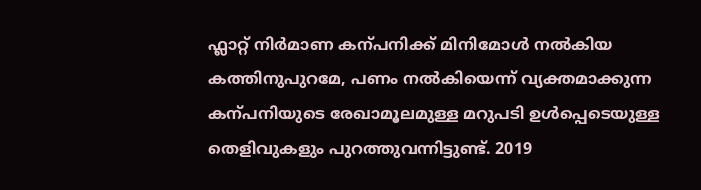ഫ്ലാറ്റ്‌ നിർമാണ കന്പനിക്ക്‌ മിനിമോൾ നൽകിയ കത്തിനുപുറമേ, പണം നൽകിയെന്ന്‌ വ്യക്തമാക്കുന്ന കന്പനിയുടെ രേഖാമൂലമുള്ള മറുപടി ഉൾപ്പെടെയുള്ള തെളിവുകളും പുറത്തുവന്നിട്ടുണ്ട്‌. 2019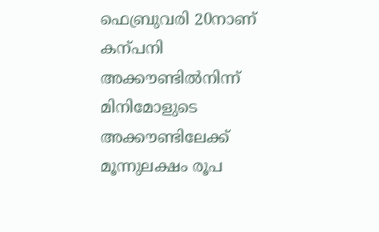ഫെബ്രുവരി 20നാണ്‌ കന്പനി അക്ക‍ൗണ്ടിൽനിന്ന്‌ മിനിമോളുടെ അക്ക‍ൗണ്ടിലേക്ക്‌ മൂന്നുലക്ഷം രൂപ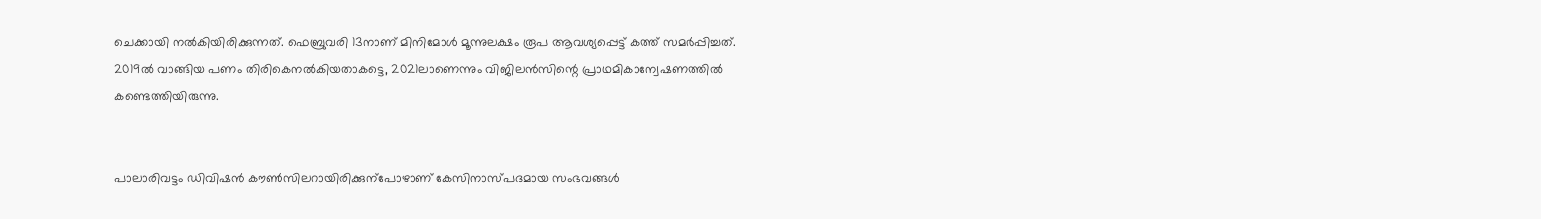ചെക്കായി നൽകിയിരിക്കുന്നത്‌. ഫെബ്രുവരി 13നാണ്‌ മിനിമോൾ മൂന്നുലക്ഷം രൂപ ആവശ്യപ്പെട്ട്‌ കത്ത്‌ സമർപ്പിച്ചത്‌. 2019ൽ വാങ്ങിയ പണം തിരികെനൽകിയതാകട്ടെ, 2021ലാണെന്നും വിജിലൻസിന്റെ പ്രാഥമികാന്വേഷണത്തിൽ കണ്ടെത്തിയിരുന്നു.


പാലാരിവട്ടം ഡിവിഷൻ ക‍ൗൺസിലറായിരിക്കുന്പോഴാണ്‌ കേസിനാസ്‌പദമായ സംഭവങ്ങൾ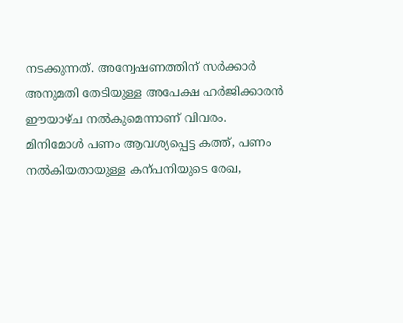നടക്കുന്നത്‌. അന്വേഷണത്തിന്‌ സർക്കാർ അനുമതി തേടിയുള്ള അപേക്ഷ ഹർജിക്കാരൻ ഇ‍ൗയാഴ്‌ച നൽകുമെന്നാണ്‌ വിവരം. മിനിമോൾ പണം ആവശ്യപ്പെട്ട കത്ത്‌, പണം നൽകിയതായുള്ള കന്പനിയുടെ രേഖ,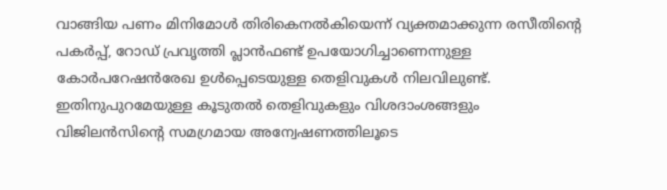വാങ്ങിയ പണം മിനിമോൾ തിരികെനൽകിയെന്ന്‌ വ്യക്തമാക്കുന്ന രസീതിന്റെ പകർപ്പ്‌, റോഡ്‌ പ്രവൃത്തി പ്ലാൻഫണ്ട്‌ ഉപയോഗിച്ചാണെന്നുള്ള കോർപറേഷൻരേഖ ഉൾപ്പെടെയുള്ള തെളിവുകൾ നിലവിലുണ്ട്‌. ഇതിനുപുറമേയുള്ള കൂടുതൽ തെളിവുകളും വിശദാംശങ്ങളും വിജിലൻസിന്റെ സമഗ്രമായ അന്വേഷണത്തിലൂടെ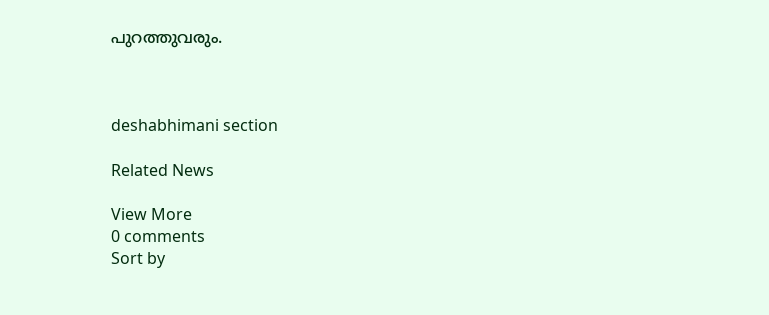പുറത്തുവരും.



deshabhimani section

Related News

View More
0 comments
Sort by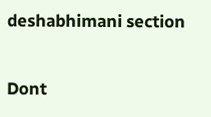deshabhimani section

Dont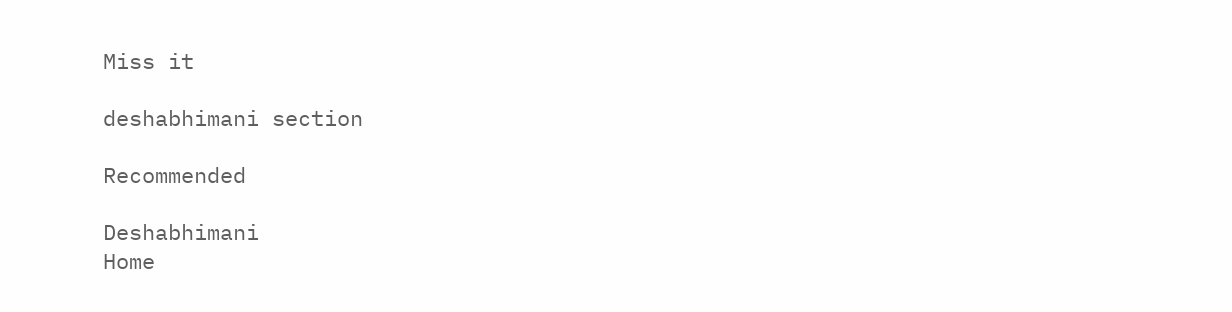Miss it

deshabhimani section

Recommended

Deshabhimani
Home